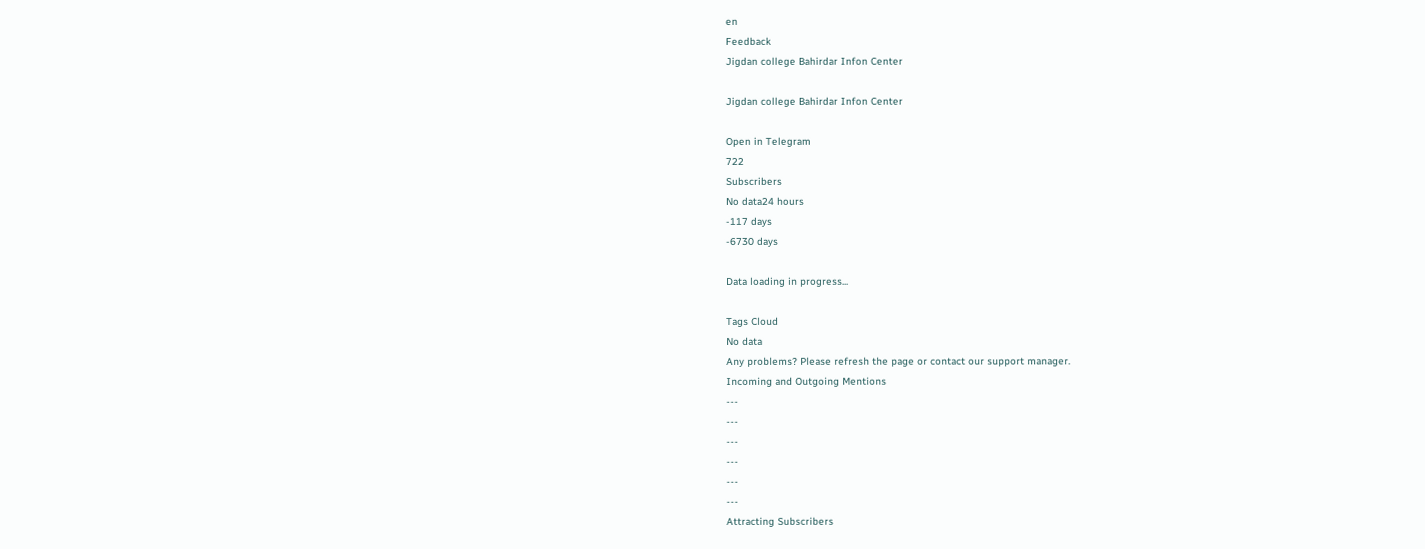en
Feedback
Jigdan college Bahirdar Infon Center

Jigdan college Bahirdar Infon Center

Open in Telegram
722
Subscribers
No data24 hours
-117 days
-6730 days

Data loading in progress...

Tags Cloud
No data
Any problems? Please refresh the page or contact our support manager.
Incoming and Outgoing Mentions
---
---
---
---
---
---
Attracting Subscribers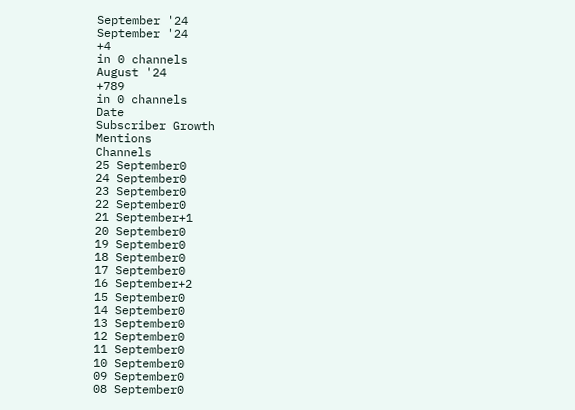September '24
September '24
+4
in 0 channels
August '24
+789
in 0 channels
Date
Subscriber Growth
Mentions
Channels
25 September0
24 September0
23 September0
22 September0
21 September+1
20 September0
19 September0
18 September0
17 September0
16 September+2
15 September0
14 September0
13 September0
12 September0
11 September0
10 September0
09 September0
08 September0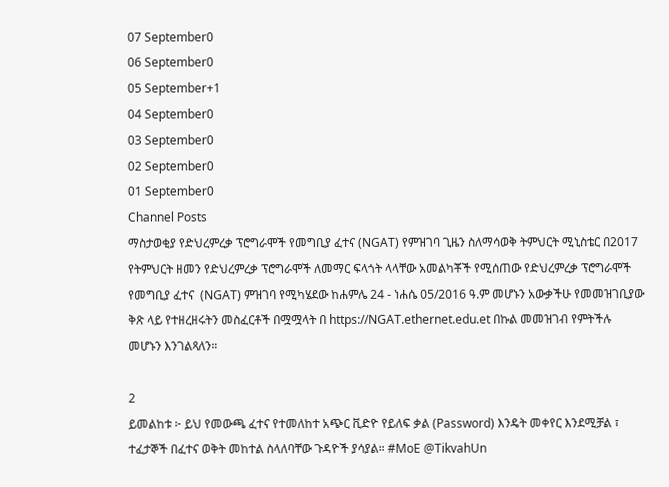07 September0
06 September0
05 September+1
04 September0
03 September0
02 September0
01 September0
Channel Posts
ማስታወቂያ የድህረምረቃ ፕሮግራሞች የመግቢያ ፈተና (NGAT) የምዝገባ ጊዜን ስለማሳወቅ ትምህርት ሚኒስቴር በ2017 የትምህርት ዘመን የድህረምረቃ ፕሮግራሞች ለመማር ፍላጎት ላላቸው አመልካቾች የሚሰጠው የድህረምረቃ ፕሮግራሞች የመግቢያ ፈተና  (NGAT) ምዝገባ የሚካሄደው ከሐምሌ 24 - ነሐሴ 05/2016 ዓ.ም መሆኑን አውቃችሁ የመመዝገቢያው ቅጽ ላይ የተዘረዘሩትን መስፈርቶች በሟሟላት በ https://NGAT.ethernet.edu.et በኩል መመዝገብ የምትችሉ መሆኑን እንገልጻለን።

2
ይመልከቱ ፦ ይህ የመውጫ ፈተና የተመለከተ አጭር ቪድዮ የይለፍ ቃል (Password) እንዴት መቀየር እንደሚቻል ፣ ተፈታኞች በፈተና ወቅት መከተል ስላለባቸው ጉዳዮች ያሳያል። #MoE @TikvahUn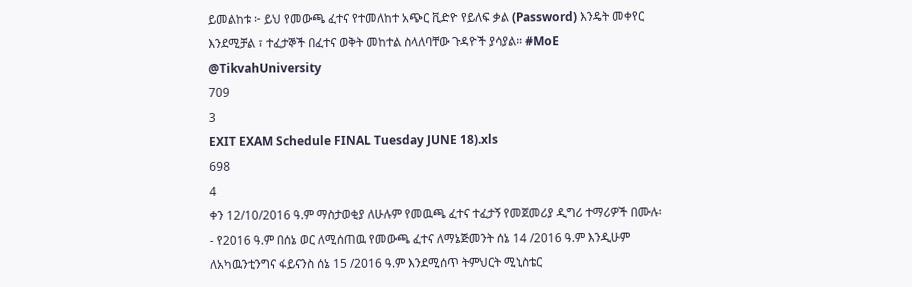ይመልከቱ ፦ ይህ የመውጫ ፈተና የተመለከተ አጭር ቪድዮ የይለፍ ቃል (Password) እንዴት መቀየር እንደሚቻል ፣ ተፈታኞች በፈተና ወቅት መከተል ስላለባቸው ጉዳዮች ያሳያል። #MoE @TikvahUniversity
709
3
EXIT EXAM Schedule FINAL Tuesday JUNE 18).xls
698
4
ቀን 12/10/2016 ዓ.ም ማስታወቂያ ለሁሉም የመዉጫ ፈተና ተፈታኝ የመጀመሪያ ዲግሪ ተማሪዎች በሙሉ፡- የ2016 ዓ.ም በሰኔ ወር ለሚሰጠዉ የመውጫ ፈተና ለማኔጅመንት ሰኔ 14 /2016 ዓ.ም እንዲሁም ለአካዉንቲንግና ፋይናንስ ሰኔ 15 /2016 ዓ.ም እንደሚሰጥ ትምህርት ሚኒስቴር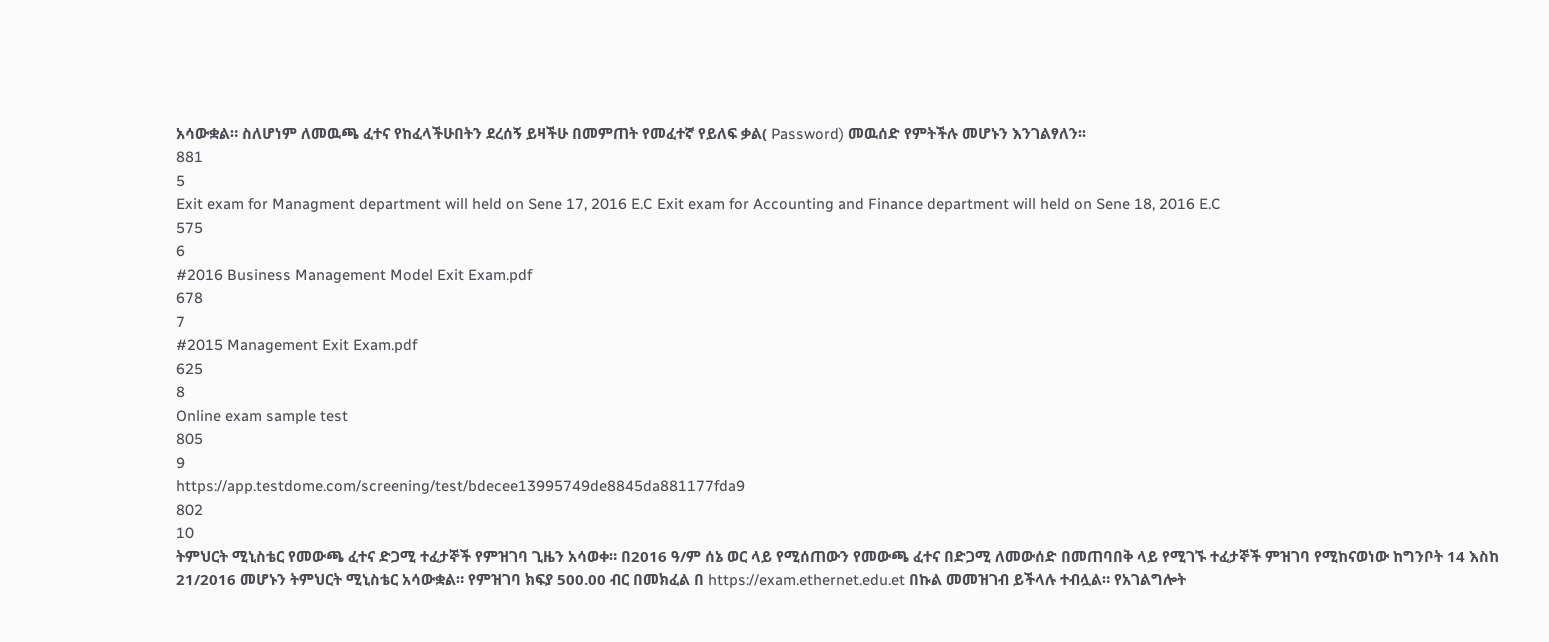አሳውቋል። ስለሆነም ለመዉጫ ፈተና የከፈላችሁበትን ደረሰኝ ይዛችሁ በመምጠት የመፈተኛ የይለፍ ቃል( Password) መዉሰድ የምትችሉ መሆኑን እንገልፃለን፡፡
881
5
Exit exam for Managment department will held on Sene 17, 2016 E.C Exit exam for Accounting and Finance department will held on Sene 18, 2016 E.C
575
6
#2016 Business Management Model Exit Exam.pdf
678
7
#2015 Management Exit Exam.pdf
625
8
Online exam sample test
805
9
https://app.testdome.com/screening/test/bdecee13995749de8845da881177fda9
802
10
ትምህርት ሚኒስቴር የመውጫ ፈተና ድጋሚ ተፈታኞች የምዝገባ ጊዜን አሳወቀ። በ2016 ዓ/ም ሰኔ ወር ላይ የሚሰጠውን የመውጫ ፈተና በድጋሚ ለመውሰድ በመጠባበቅ ላይ የሚገኙ ተፈታኞች ምዝገባ የሚከናወነው ከግንቦት 14 እስከ 21/2016 መሆኑን ትምህርት ሚኒስቴር አሳውቋል። የምዝገባ ክፍያ 500.00 ብር በመክፈል በ https://exam.ethernet.edu.et በኩል መመዝገብ ይችላሉ ተብሏል። የአገልግሎት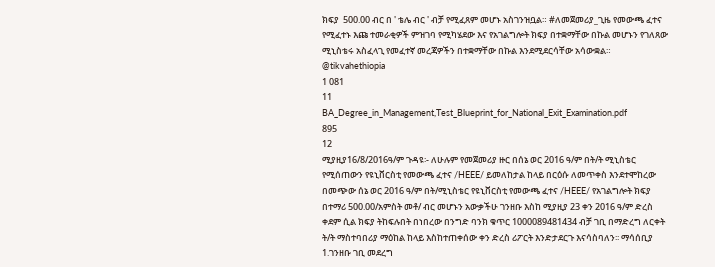ክፍያ  500.00 ብር በ ' ቴሌ ብር ' ብቻ የሚፈጸም መሆኑ አስገንዝቧል። #ለመጀመሪያ_ጊዜ የመውጫ ፈተና የሚፈተኑ እጩ ተመራቂዎች ምዝገባ የሚካሄደው እና የአገልግሎት ክፍያ በተቋማቸው በኩል መሆኑን የገለጸው ሚኒስቴሩ አስፈላጊ የመፈተኛ መረጃዎችን በተቋማቸው በኩል እንደሚደርሳቸው አሳውቋል። @tikvahethiopia
1 081
11
BA_Degree_in_Management,Test_Blueprint_for_National_Exit_Examination.pdf
895
12
ሚያዚያ16/8/2016ዓ/ም ጉዳዩ፡- ለሁሉም የመጀመሪያ ዙር በሰኔ ወር 2016 ዓ/ም በት/ት ሚኒስቴር የሚሰጠውን የዩኒቨርስቲ የመውጫ ፈተና /HEEE/ ይመለከታል ከላይ በርዕሱ ለመጥቀስ እንደተሞከረው በመጭው ሰኔ ወር 2016 ዓ/ም በት/ሚኒስቴር የዩኒቨርስቲ የመውጫ ፈተና /HEEE/ የአገልግሎት ክፍያ በተማሪ 500.00/አምስት መቶ/ ብር መሆኑን አውቃችሁ ገንዘቡ እስከ ሚያዚያ 23 ቀን 2016 ዓ/ም ድረስ ቀደም ሲል ክፍያ ትከፍሉበት በነበረው በንግድ ባንክ ቁጥር 1000089481434 ብቻ ገቢ በማድረግ ለርቀት ት/ት ማስተባበሪያ ማዕከል ከላይ እስከተጠቀሰው ቀን ድረስ ሪፖርት እንድታደርጉ እናሳስባለን፡፡ ማሳሰቢያ 1.ገንዘቡ ገቢ መደረግ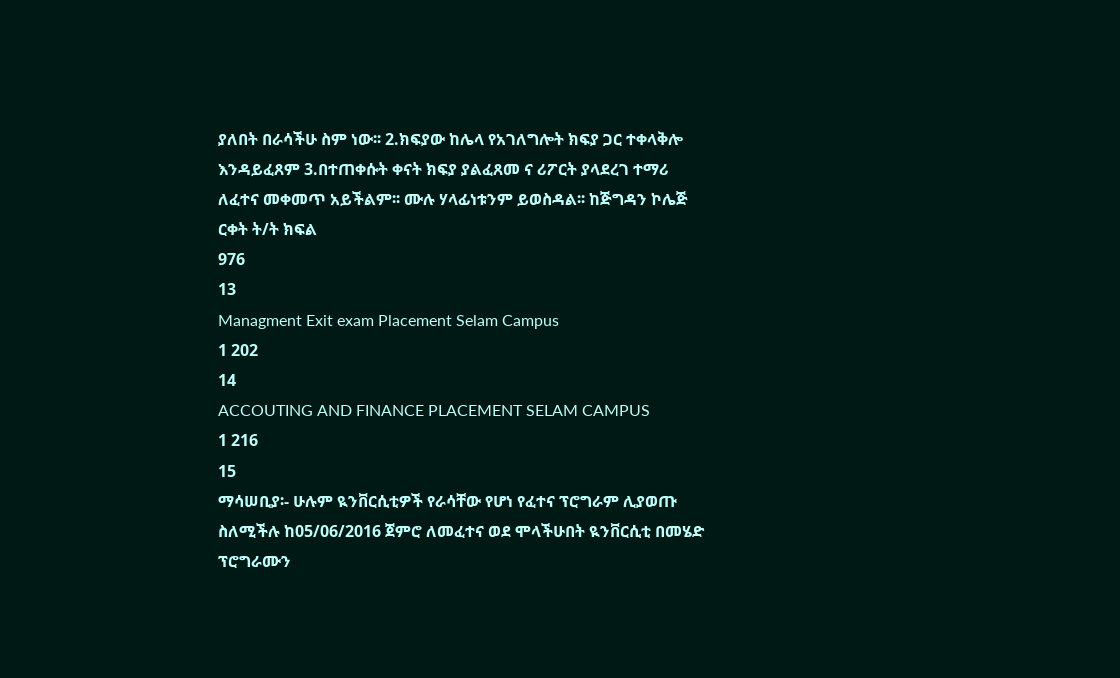ያለበት በራሳችሁ ስም ነው፡፡ 2.ክፍያው ከሌላ የአገለግሎት ክፍያ ጋር ተቀላቅሎ እንዳይፈጸም 3.በተጠቀሱት ቀናት ክፍያ ያልፈጸመ ና ሪፖርት ያላደረገ ተማሪ ለፈተና መቀመጥ አይችልም፡፡ ሙሉ ሃላፊነቱንም ይወስዳል፡፡ ከጅግዳን ኮሌጅ ርቀት ት/ት ክፍል
976
13
Managment Exit exam Placement Selam Campus
1 202
14
ACCOUTING AND FINANCE PLACEMENT SELAM CAMPUS
1 216
15
ማሳሠቢያ፡- ሁሉም ዪንቨርሲቲዎች የራሳቸው የሆነ የፈተና ፕሮግራም ሊያወጡ ስለሚችሉ ከ05/06/2016 ጀምሮ ለመፈተና ወደ ሞላችሁበት ዪንቨርሲቲ በመሄድ ፕሮግራሙን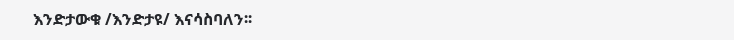እንድታውቁ /እንድታዩ/ እናሳስባለን፡፡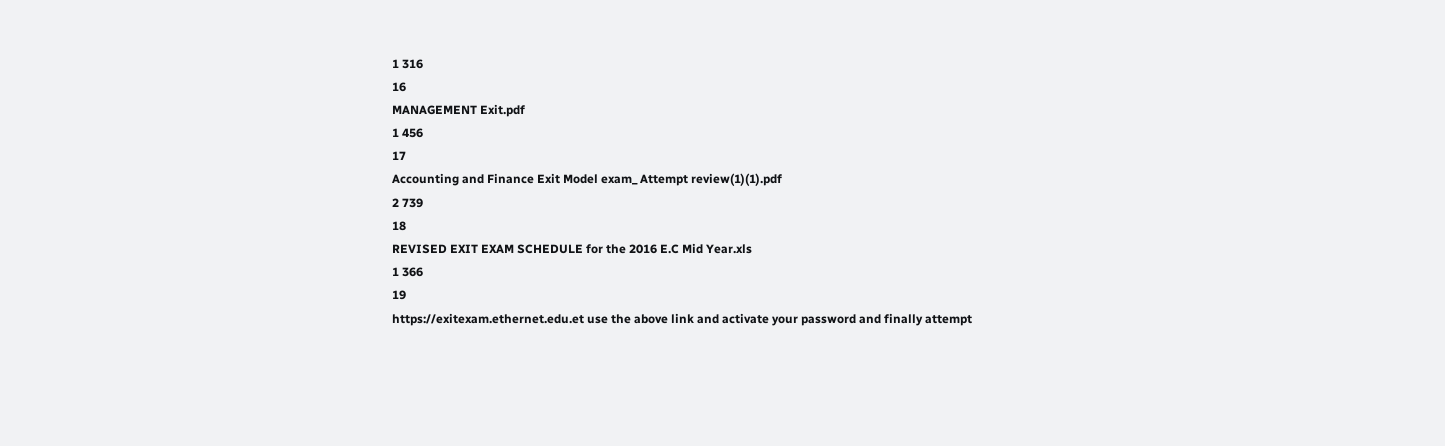1 316
16
MANAGEMENT Exit.pdf
1 456
17
Accounting and Finance Exit Model exam_ Attempt review(1)(1).pdf
2 739
18
REVISED EXIT EXAM SCHEDULE for the 2016 E.C Mid Year.xls
1 366
19
https://exitexam.ethernet.edu.et use the above link and activate your password and finally attempt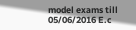model exams till 05/06/2016 E.c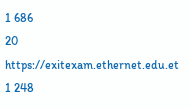1 686
20
https://exitexam.ethernet.edu.et
1 248